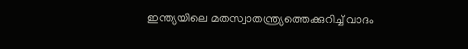ഇന്ത്യയിലെ മതസ്വാതന്ത്ര്യത്തെക്കുറിച്ച് വാദം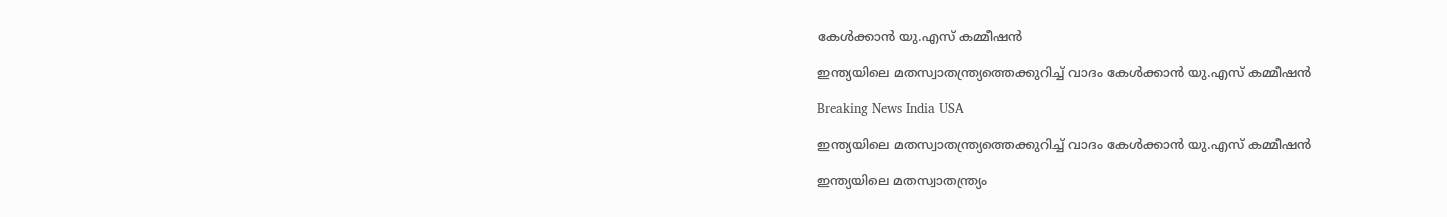കേള്‍ക്കാന്‍ യു.എസ് കമ്മീഷന്‍

ഇന്ത്യയിലെ മതസ്വാതന്ത്ര്യത്തെക്കുറിച്ച് വാദം കേള്‍ക്കാന്‍ യു.എസ് കമ്മീഷന്‍

Breaking News India USA

ഇന്ത്യയിലെ മതസ്വാതന്ത്ര്യത്തെക്കുറിച്ച് വാദം കേള്‍ക്കാന്‍ യു.എസ് കമ്മീഷന്‍

ഇന്ത്യയിലെ മതസ്വാതന്ത്ര്യം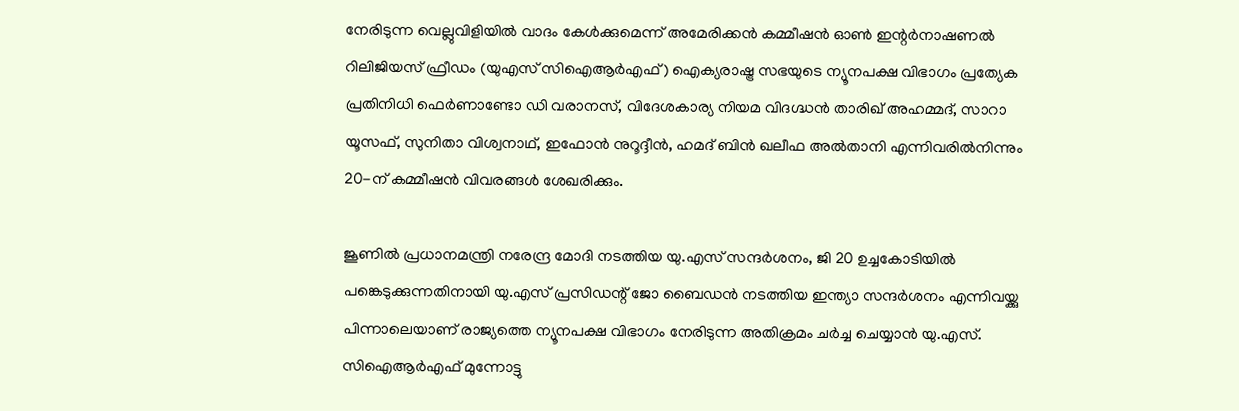നേരിടുന്ന വെല്ലുവിളിയില്‍ വാദം കേള്‍ക്കുമെന്ന് അമേരിക്കന്‍ കമ്മീഷന്‍ ഓണ്‍ ഇന്റര്‍നാഷണല്‍ റിലിജിയസ് ഫ്രീഡം (യുഎസ് സിഐആര്‍എഫ്) ഐക്യരാഷ്ട്ര സഭയുടെ ന്യൂനപക്ഷ വിഭാഗം പ്രത്യേക പ്രതിനിധി ഫെര്‍ണാണ്ടോ ഡി വരാനസ്, വിദേശകാര്യ നിയമ വിദഗ്ദ്ധന്‍ താരിഖ് അഹമ്മദ്, സാറാ യൂസഫ്, സുനിതാ വിശ്വനാഥ്, ഇഫോന്‍ നുറൂദ്ദീന്‍, ഹമദ് ബിന്‍ ഖലീഫ അല്‍താനി എന്നിവരില്‍നിന്നും 20-ന് കമ്മീഷന്‍ വിവരങ്ങള്‍ ശേഖരിക്കും.

ജൂണില്‍ പ്രധാനമന്ത്രി നരേന്ദ്ര മോദി നടത്തിയ യു.എസ് സന്ദര്‍ശനം, ജി 20 ഉച്ചകോടിയില്‍ പങ്കെടുക്കുന്നതിനായി യു.എസ് പ്രസിഡന്റ് ജോ ബൈഡന്‍ നടത്തിയ ഇന്ത്യാ സന്ദര്‍ശനം എന്നിവയ്ക്കു പിന്നാലെയാണ് രാജ്യത്തെ ന്യൂനപക്ഷ വിഭാഗം നേരിടുന്ന അതിക്രമം ചര്‍ച്ച ചെയ്യാന്‍ യു.എസ്. സിഐആര്‍എഫ് മുന്നോട്ടു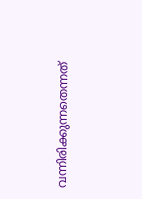വന്നിരിക്കുന്നതെന്നത്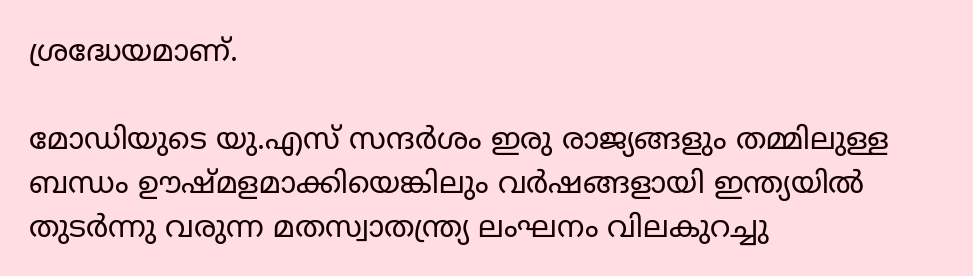ശ്രദ്ധേയമാണ്.

മോഡിയുടെ യു.എസ് സന്ദര്‍ശം ഇരു രാജ്യങ്ങളും തമ്മിലുള്ള ബന്ധം ഊഷ്മളമാക്കിയെങ്കിലും വര്‍ഷങ്ങളായി ഇന്ത്യയില്‍ തുടര്‍ന്നു വരുന്ന മതസ്വാതന്ത്ര്യ ലംഘനം വിലകുറച്ചു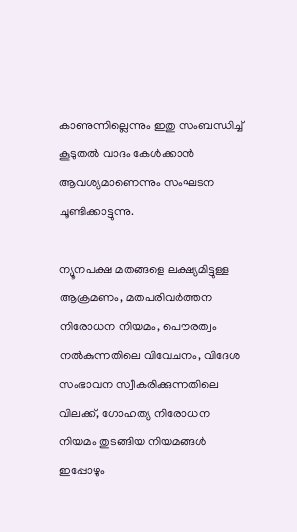കാണുന്നില്ലെന്നും ഇതു സംബന്ധിച്ച് കൂടുതല്‍ വാദം കേള്‍ക്കാന്‍ ആവശ്യമാണെന്നും സംഘടന ചൂണ്ടിക്കാട്ടുന്നു.

ന്യൂനപക്ഷ മതങ്ങളെ ലക്ഷ്യമിട്ടുള്ള ആക്രമണം, മതപരിവര്‍ത്തന നിരോധന നിയമം, പൌരത്വം നല്‍കുന്നതിലെ വിവേചനം, വിദേശ സംഭാവന സ്വീകരിക്കുന്നതിലെ വിലക്ക്, ഗോഹത്യ നിരോധന നിയമം തുടങ്ങിയ നിയമങ്ങള്‍ ഇപ്പോഴും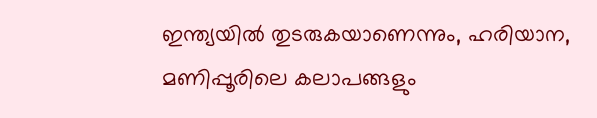ഇന്ത്യയില്‍ തുടരുകയാണെന്നും, ഹരിയാന, മണിപ്പൂരിലെ കലാപങ്ങളും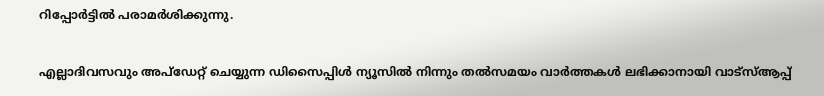റിപ്പോര്‍ട്ടില്‍ പരാമര്‍ശിക്കുന്നു.

എല്ലാദിവസവും അപ്ഡേറ്റ് ചെയ്യുന്ന ഡിസൈപ്പിൾ ന്യൂസിൽ നിന്നും തൽസമയം വാർത്തകൾ ലഭിക്കാനായി വാട്സ്ആപ്പ്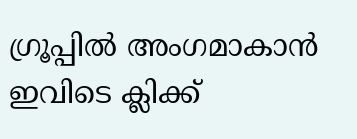ഗ്രൂപ്പിൽ അംഗമാകാൻ ഇവിടെ ക്ലിക്ക്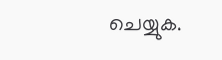ചെയ്യുക.